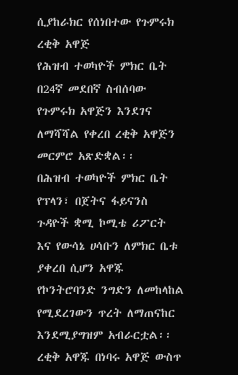ሲያከራክር የሰነበተው የጉምሩክ ረቂቅ አዋጅ
የሕዝብ ተወካዮች ምክር ቤት በ24ኛ መደበኛ ስብሰባው የጉምሩክ አዋጅን እንደገና ለማሻሻል የቀረበ ረቂቅ አዋጅን መርምሮ አጽድቋል፡፡
በሕዝብ ተወካዮች ምክር ቤት የፕላን፣ በጀትና ፋይናንስ ጉዳዮች ቋሚ ኮሚቴ ሪፖርት እና የውሳኔ ሀሳቡን ለምክር ቤቱ ያቀረበ ሲሆን አዋጁ የኮንትሮባንድ ንግድን ለመከላከል የሚደረገውን ጥረት ለማጠናከር እንደሚያግዝም አብራርቷል፡፡
ረቂቅ አዋጁ በነባሩ አዋጅ ውስጥ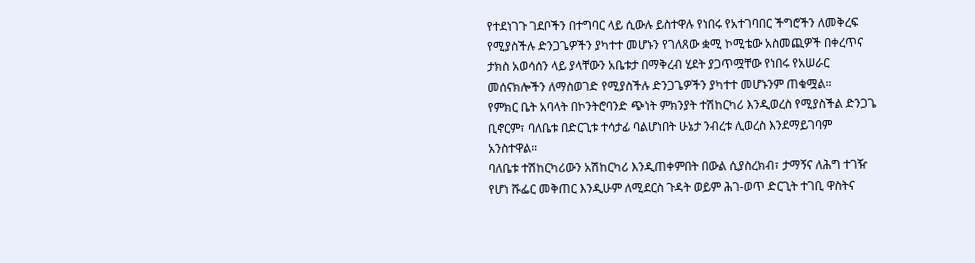የተደነገጉ ገደቦችን በተግባር ላይ ሲውሉ ይስተዋሉ የነበሩ የአተገባበር ችግሮችን ለመቅረፍ የሚያስችሉ ድንጋጌዎችን ያካተተ መሆኑን የገለጸው ቋሚ ኮሚቴው አስመጪዎች በቀረጥና ታክስ አወሳሰን ላይ ያላቸውን አቤቱታ በማቅረብ ሂደት ያጋጥሟቸው የነበሩ የአሠራር መሰናክሎችን ለማስወገድ የሚያስችሉ ድንጋጌዎችን ያካተተ መሆኑንም ጠቁሟል።
የምክር ቤት አባላት በኮንትሮባንድ ጭነት ምክንያት ተሽከርካሪ እንዲወረስ የሚያስችል ድንጋጌ ቢኖርም፣ ባለቤቱ በድርጊቱ ተሳታፊ ባልሆነበት ሁኔታ ንብረቱ ሊወረስ እንደማይገባም አንስተዋል።
ባለቤቱ ተሽከርካሪውን አሽከርካሪ እንዲጠቀምበት በውል ሲያስረክብ፣ ታማኝና ለሕግ ተገዥ የሆነ ሹፌር መቅጠር እንዲሁም ለሚደርስ ጉዳት ወይም ሕገ-ወጥ ድርጊት ተገቢ ዋስትና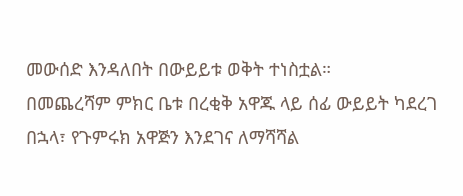መውሰድ እንዳለበት በውይይቱ ወቅት ተነስቷል።
በመጨረሻም ምክር ቤቱ በረቂቅ አዋጁ ላይ ሰፊ ውይይት ካደረገ በኋላ፣ የጉምሩክ አዋጅን እንደገና ለማሻሻል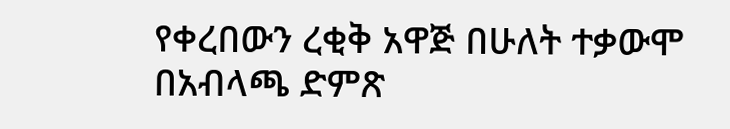የቀረበውን ረቂቅ አዋጅ በሁለት ተቃውሞ በአብላጫ ድምጽ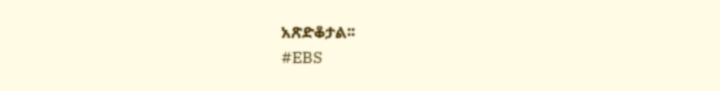አጽድቆታል፡፡
#EBS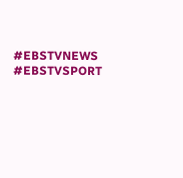#EBSTVNEWS
#EBSTVSPORT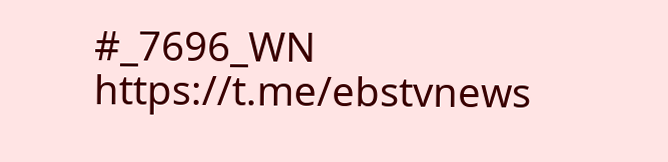#_7696_WN
https://t.me/ebstvnews